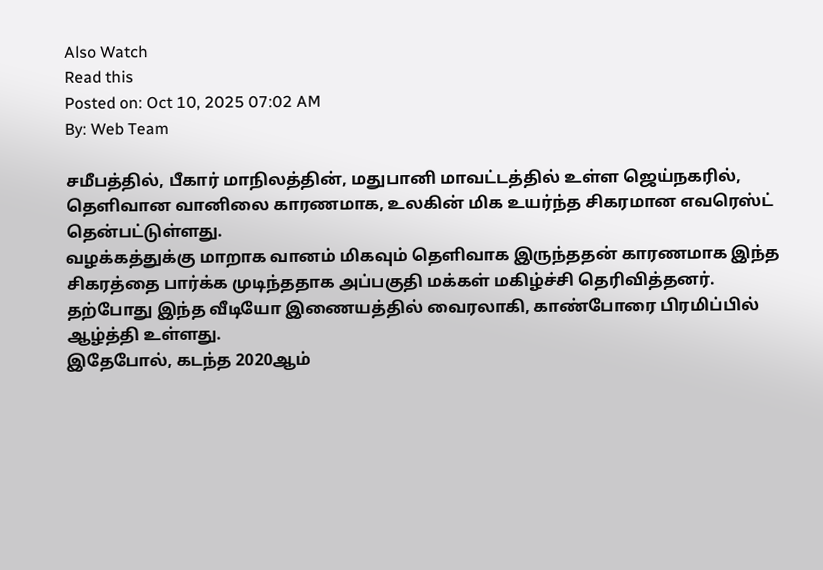Also Watch
Read this
Posted on: Oct 10, 2025 07:02 AM
By: Web Team

சமீபத்தில், பீகார் மாநிலத்தின், மதுபானி மாவட்டத்தில் உள்ள ஜெய்நகரில், தெளிவான வானிலை காரணமாக, உலகின் மிக உயர்ந்த சிகரமான எவரெஸ்ட் தென்பட்டுள்ளது.
வழக்கத்துக்கு மாறாக வானம் மிகவும் தெளிவாக இருந்ததன் காரணமாக இந்த சிகரத்தை பார்க்க முடிந்ததாக அப்பகுதி மக்கள் மகிழ்ச்சி தெரிவித்தனர்.
தற்போது இந்த வீடியோ இணையத்தில் வைரலாகி, காண்போரை பிரமிப்பில் ஆழ்த்தி உள்ளது.
இதேபோல், கடந்த 2020ஆம்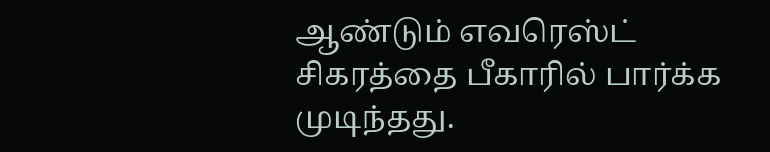ஆண்டும் எவரெஸ்ட் சிகரத்தை பீகாரில் பார்க்க முடிந்தது.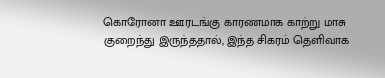கொரோனா ஊரடங்கு காரணமாக காற்று மாசு குறைந்து இருந்ததால், இந்த சிகரம் தெளிவாக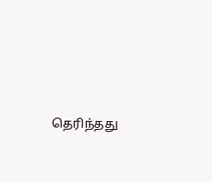தெரிந்தது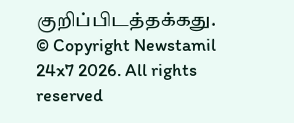குறிப்பிடத்தக்கது.
© Copyright Newstamil 24x7 2026. All rights reserved